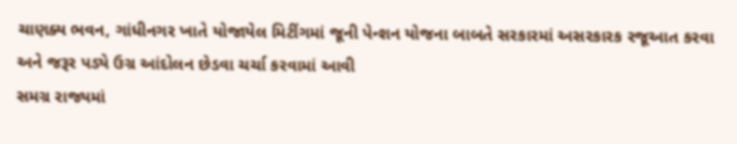ચાણક્ય ભવન, ગાંધીનગર ખાતે યોજાયેલ મિટીંગમાં જૂની પેન્શન યોજના બાબતે સરકારમાં અસરકારક રજૂઆત કરવા અને જરૂર પડ્યે ઉગ્ર આંદોલન છેડવા ચર્ચા કરવામાં આવી
સમગ્ર રાજ્યમાં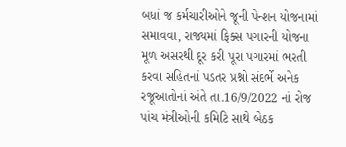બધાં જ કર્મચારીઓને જૂની પેન્શન યોજનામાં સમાવવા, રાજ્યમાં ફિક્સ પગારની યોજના મૂળ અસરથી દૂર કરી પૂરા પગારમાં ભરતી કરવા સહિતનાં પડતર પ્રશ્નો સંદર્ભે અનેક રજૂઆતોનાં અંતે તા.16/9/2022 નાં રોજ પાંચ મંત્રીઓની કમિટિ સાથે બેઠક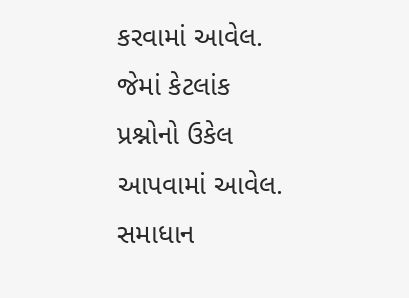કરવામાં આવેલ. જેમાં કેટલાંક પ્રશ્નોનો ઉકેલ આપવામાં આવેલ. સમાધાન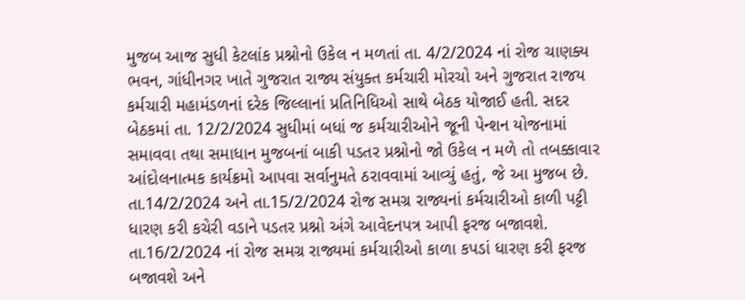મુજબ આજ સુધી કેટલાંક પ્રશ્નોનો ઉકેલ ન મળતાં તા. 4/2/2024 નાં રોજ ચાણક્ય ભવન, ગાંધીનગર ખાતે ગુજરાત રાજ્ય સંયુક્ત કર્મચારી મોરચો અને ગુજરાત રાજય કર્મચારી મહામંડળનાં દરેક જિલ્લાનાં પ્રતિનિધિઓ સાથે બેઠક યોજાઈ હતી. સદર બેઠકમાં તા. 12/2/2024 સુધીમાં બધાં જ કર્મચારીઓને જૂની પેન્શન યોજનામાં સમાવવા તથા સમાધાન મુજબનાં બાકી પડતર પ્રશ્નોનો જો ઉકેલ ન મળે તો તબક્કાવાર આંદોલનાત્મક કાર્યક્રમો આપવા સર્વાનુમતે ઠરાવવામાં આવ્યું હતું, જે આ મુજબ છે. તા.14/2/2024 અને તા.15/2/2024 રોજ સમગ્ર રાજ્યનાં કર્મચારીઓ કાળી પટ્ટી ધારણ કરી કચેરી વડાને પડતર પ્રશ્નો અંગે આવેદનપત્ર આપી ફરજ બજાવશે. તા.16/2/2024 નાં રોજ સમગ્ર રાજ્યમાં કર્મચારીઓ કાળા કપડાં ધારણ કરી ફરજ બજાવશે અને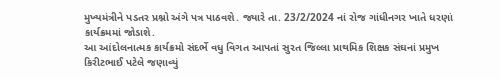મુખ્યમંત્રીને પડતર પ્રશ્નો અંગે પત્ર પાઠવશે. જ્યારે તા. 23/2/2024 નાં રોજ ગાંધીનગર ખાતે ધરણાં કાર્યક્રમમાં જોડાશે.
આ આંદોલનાત્મક કાર્યક્રમો સંદર્ભે વધુ વિગત આપતાં સુરત જિલ્લા પ્રાથમિક શિક્ષક સંઘનાં પ્રમુખ કિરીટભાઈ પટેલે જણાવ્યું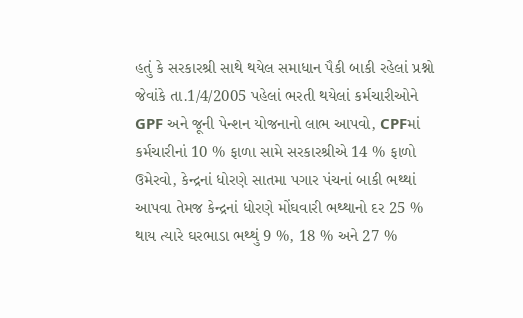હતું કે સરકારશ્રી સાથે થયેલ સમાધાન પૈકી બાકી રહેલાં પ્રશ્નો જેવાંકે તા.1/4/2005 પહેલાં ભરતી થયેલાં કર્મચારીઓને GPF અને જૂની પેન્શન યોજનાનો લાભ આપવો, CPFમાં કર્મચારીનાં 10 % ફાળા સામે સરકારશ્રીએ 14 % ફાળો ઉમેરવો, કેન્દ્રનાં ધોરણે સાતમા પગાર પંચનાં બાકી ભથ્થાં આપવા તેમજ કેન્દ્રનાં ધોરણે મોંઘવારી ભથ્થાનો દર 25 % થાય ત્યારે ઘરભાડા ભથ્થું 9 %, 18 % અને 27 %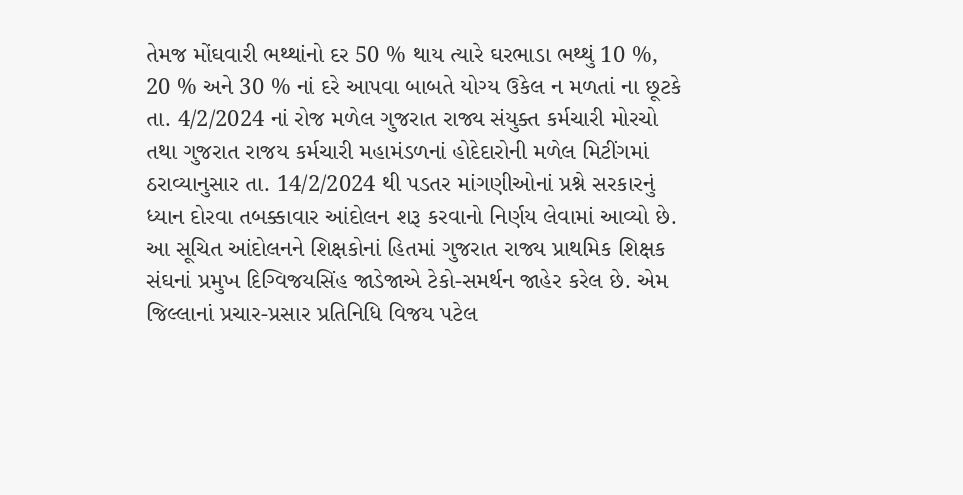તેમજ મોંઘવારી ભથ્થાંનો દર 50 % થાય ત્યારે ઘરભાડા ભથ્થું 10 %, 20 % અને 30 % નાં દરે આપવા બાબતે યોગ્ય ઉકેલ ન મળતાં ના છૂટકે તા. 4/2/2024 નાં રોજ મળેલ ગુજરાત રાજ્ય સંયુક્ત કર્મચારી મોરચો તથા ગુજરાત રાજય કર્મચારી મહામંડળનાં હોદેદારોની મળેલ મિટીંગમાં ઠરાવ્યાનુસાર તા. 14/2/2024 થી પડતર માંગણીઓનાં પ્રશ્ને સરકારનું ધ્યાન દોરવા તબક્કાવાર આંદોલન શરૂ કરવાનો નિર્ણય લેવામાં આવ્યો છે.
આ સૂચિત આંદોલનને શિક્ષકોનાં હિતમાં ગુજરાત રાજ્ય પ્રાથમિક શિક્ષક સંઘનાં પ્રમુખ દિગ્વિજયસિંહ જાડેજાએ ટેકો-સમર્થન જાહેર કરેલ છે. એમ જિલ્લાનાં પ્રચાર-પ્રસાર પ્રતિનિધિ વિજય પટેલ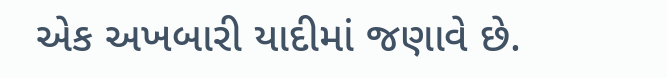એક અખબારી યાદીમાં જણાવે છે.